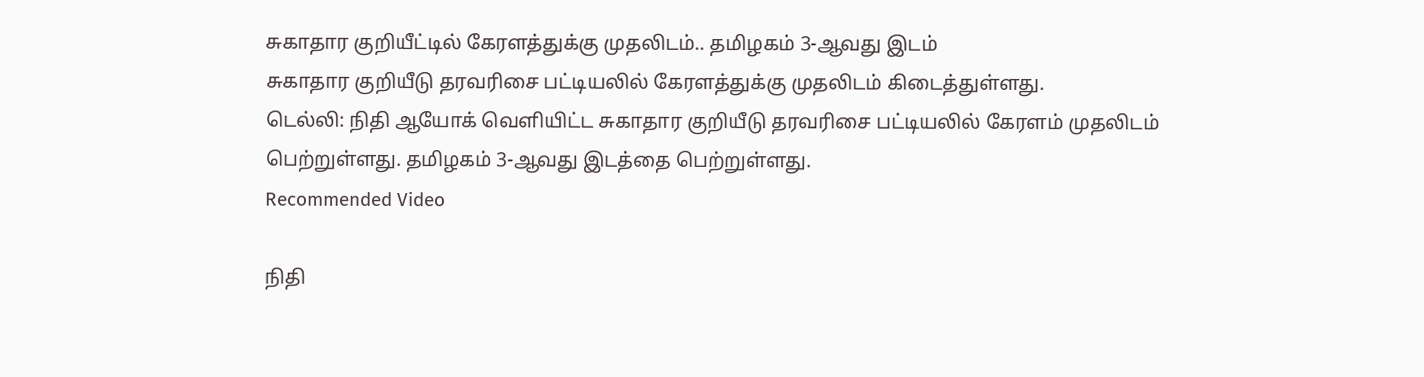சுகாதார குறியீட்டில் கேரளத்துக்கு முதலிடம்.. தமிழகம் 3-ஆவது இடம்
சுகாதார குறியீடு தரவரிசை பட்டியலில் கேரளத்துக்கு முதலிடம் கிடைத்துள்ளது.
டெல்லி: நிதி ஆயோக் வெளியிட்ட சுகாதார குறியீடு தரவரிசை பட்டியலில் கேரளம் முதலிடம் பெற்றுள்ளது. தமிழகம் 3-ஆவது இடத்தை பெற்றுள்ளது.
Recommended Video

நிதி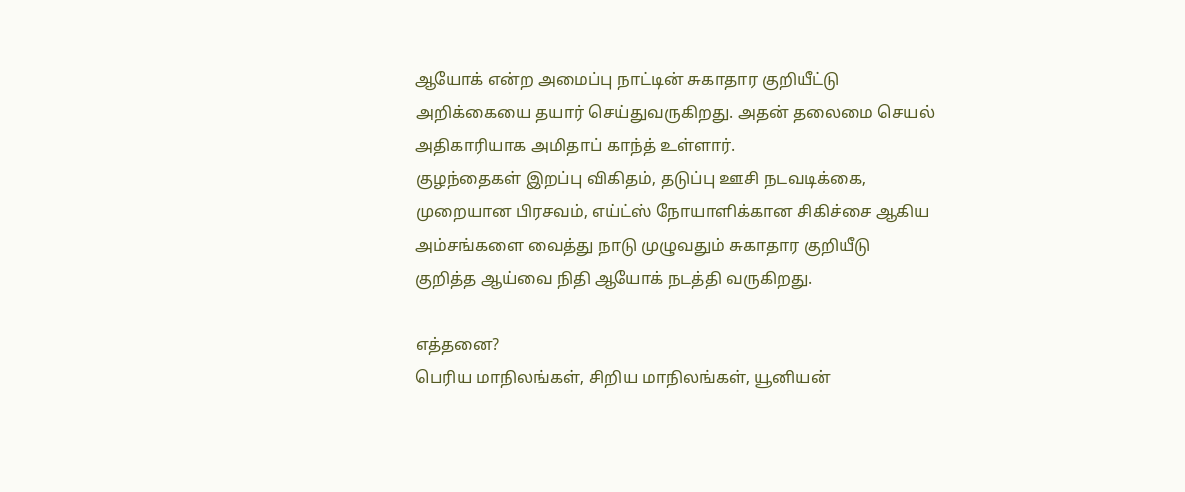ஆயோக் என்ற அமைப்பு நாட்டின் சுகாதார குறியீட்டு அறிக்கையை தயார் செய்துவருகிறது. அதன் தலைமை செயல் அதிகாரியாக அமிதாப் காந்த் உள்ளார்.
குழந்தைகள் இறப்பு விகிதம், தடுப்பு ஊசி நடவடிக்கை, முறையான பிரசவம், எய்ட்ஸ் நோயாளிக்கான சிகிச்சை ஆகிய அம்சங்களை வைத்து நாடு முழுவதும் சுகாதார குறியீடு குறித்த ஆய்வை நிதி ஆயோக் நடத்தி வருகிறது.

எத்தனை?
பெரிய மாநிலங்கள், சிறிய மாநிலங்கள், யூனியன்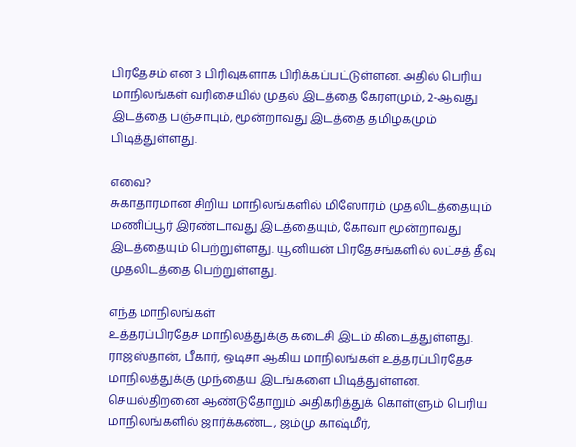பிரதேசம் என 3 பிரிவுகளாக பிரிக்கப்பட்டுள்ளன. அதில் பெரிய மாநிலங்கள் வரிசையில் முதல் இடத்தை கேரளமும், 2-ஆவது இடத்தை பஞ்சாபும், மூன்றாவது இடத்தை தமிழகமும் பிடித்துள்ளது.

எவை?
சுகாதாரமான சிறிய மாநிலங்களில் மிஸோரம் முதலிடத்தையும் மணிப்பூர் இரண்டாவது இடத்தையும், கோவா மூன்றாவது இடத்தையும் பெற்றுள்ளது. யூனியன் பிரதேசங்களில் லட்சத் தீவு முதலிடத்தை பெற்றுள்ளது.

எந்த மாநிலங்கள்
உத்தரப்பிரதேச மாநிலத்துக்கு கடைசி இடம் கிடைத்துள்ளது. ராஜஸ்தான், பீகார், ஒடிசா ஆகிய மாநிலங்கள் உத்தரப்பிரதேச மாநிலத்துக்கு முந்தைய இடங்களை பிடித்துள்ளன. செயல்திறனை ஆண்டுதோறும் அதிகரித்துக் கொள்ளும் பெரிய மாநிலங்களில் ஜார்க்கண்ட, ஜம்மு காஷ்மீர்,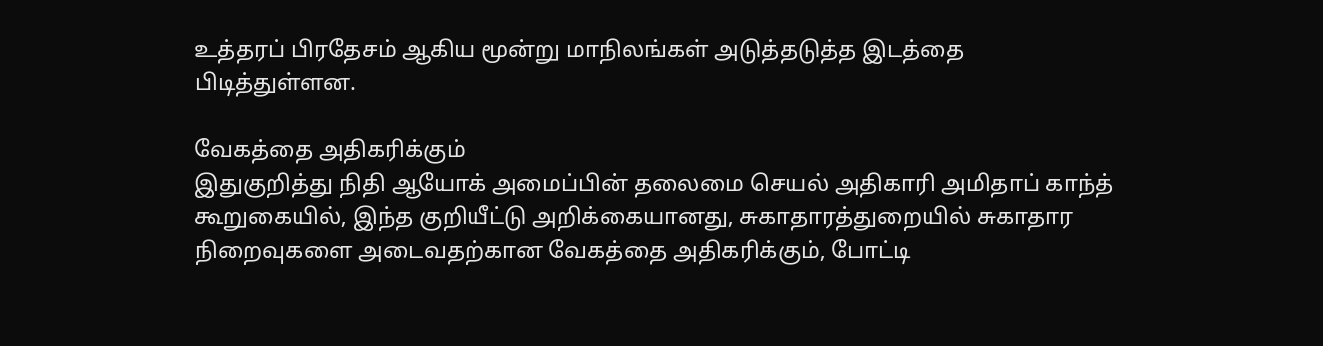உத்தரப் பிரதேசம் ஆகிய மூன்று மாநிலங்கள் அடுத்தடுத்த இடத்தை பிடித்துள்ளன.

வேகத்தை அதிகரிக்கும்
இதுகுறித்து நிதி ஆயோக் அமைப்பின் தலைமை செயல் அதிகாரி அமிதாப் காந்த் கூறுகையில், இந்த குறியீட்டு அறிக்கையானது, சுகாதாரத்துறையில் சுகாதார நிறைவுகளை அடைவதற்கான வேகத்தை அதிகரிக்கும், போட்டி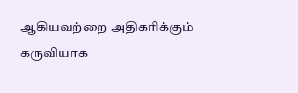ஆகியவற்றை அதிகரிக்கும் கருவியாக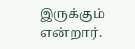இருக்கும் என்றார்.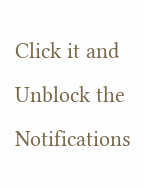Click it and Unblock the Notifications